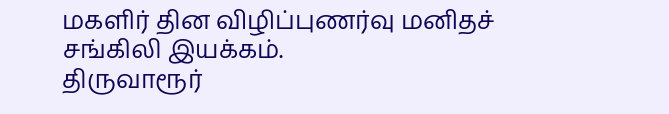மகளிர் தின விழிப்புணர்வு மனிதச் சங்கிலி இயக்கம்.
திருவாரூர்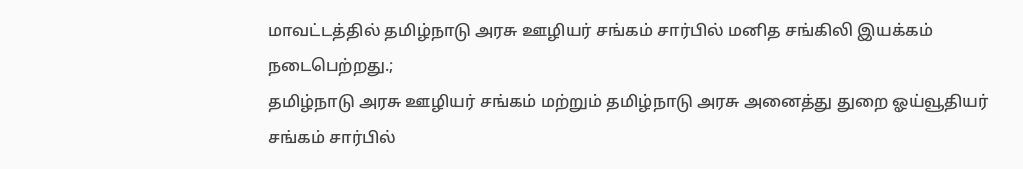மாவட்டத்தில் தமிழ்நாடு அரசு ஊழியர் சங்கம் சார்பில் மனித சங்கிலி இயக்கம் நடைபெற்றது.;
தமிழ்நாடு அரசு ஊழியர் சங்கம் மற்றும் தமிழ்நாடு அரசு அனைத்து துறை ஓய்வூதியர் சங்கம் சார்பில்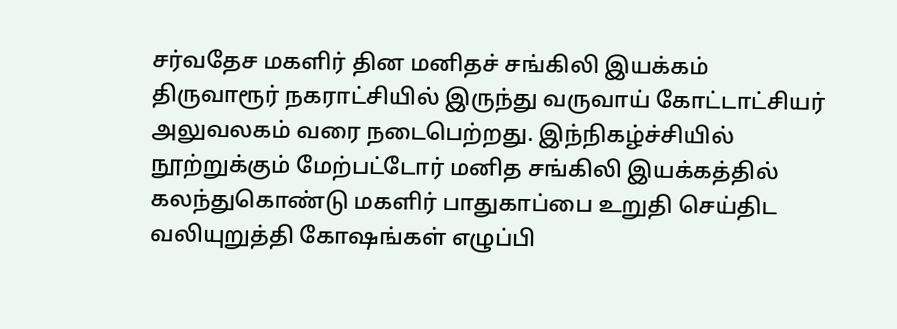சர்வதேச மகளிர் தின மனிதச் சங்கிலி இயக்கம் திருவாரூர் நகராட்சியில் இருந்து வருவாய் கோட்டாட்சியர் அலுவலகம் வரை நடைபெற்றது. இந்நிகழ்ச்சியில் நூற்றுக்கும் மேற்பட்டோர் மனித சங்கிலி இயக்கத்தில் கலந்துகொண்டு மகளிர் பாதுகாப்பை உறுதி செய்திட வலியுறுத்தி கோஷங்கள் எழுப்பி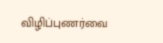விழிப்புணர்வை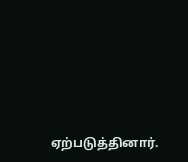ஏற்படுத்தினார்.